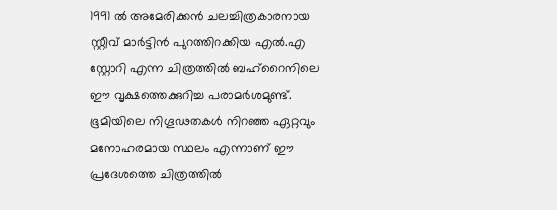1991 ൽ അമേരിക്കൻ ചലച്ചിത്രകാരനായ സ്റ്റീവ് മാർട്ടിൻ പുറത്തിറക്കിയ എൽ.എ സ്റ്റോറി എന്ന ചിത്രത്തിൽ ബഹ്റൈനിലെ ഈ വൃക്ഷത്തെക്കുറിച്ച പരാമർശമുണ്ട്. ഭൂമിയിലെ നിഗൂഢതകൾ നിറഞ്ഞ ഏറ്റവും മനോഹരമായ സ്ഥലം എന്നാണ് ഈ പ്രദേശത്തെ ചിത്രത്തിൽ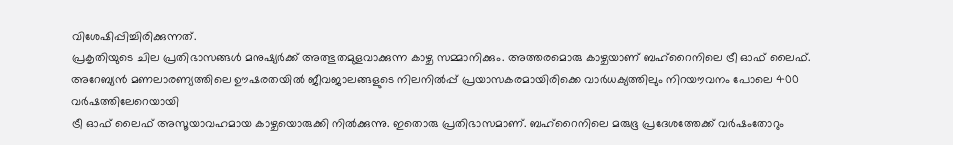വിശേഷിപ്പിച്ചിരിക്കുന്നത്.
പ്രകൃതിയുടെ ചില പ്രതിഭാസങ്ങൾ മനുഷ്യർക്ക് അത്ഭുതമുളവാക്കുന്ന കാഴ്ച സമ്മാനിക്കും. അത്തരമൊരു കാഴ്ചയാണ് ബഹ്റൈനിലെ ട്രീ ഓഫ് ലൈഫ്. അറേബ്യൻ മണലാരണ്യത്തിലെ ഊഷരതയിൽ ജീവജാലങ്ങളുടെ നിലനിൽപ്പ് പ്രയാസകരമായിരിക്കെ വാർധക്യത്തിലും നിറയൗവനം പോലെ 400 വർഷത്തിലേറെയായി
ട്രീ ഓഫ് ലൈഫ് അസൂയാവഹമായ കാഴ്ചയൊരുക്കി നിൽക്കുന്നു. ഇതൊരു പ്രതിഭാസമാണ്. ബഹ്റൈനിലെ മരുഭൂ പ്രദേശത്തേക്ക് വർഷംതോറും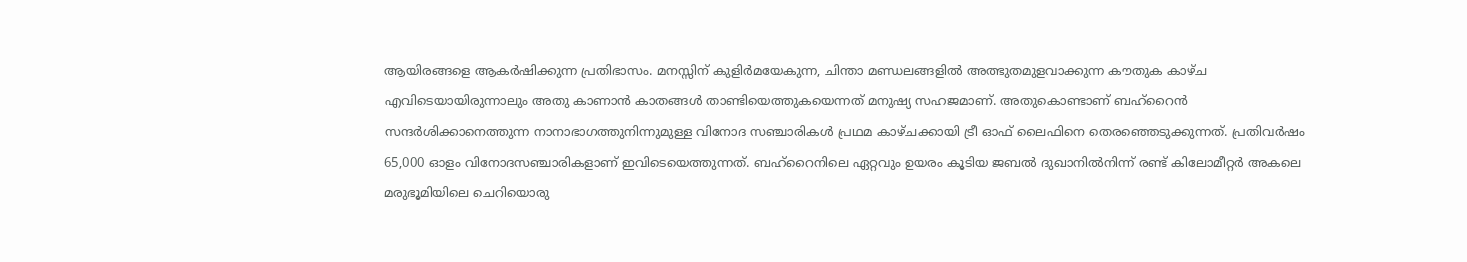ആയിരങ്ങളെ ആകർഷിക്കുന്ന പ്രതിഭാസം. മനസ്സിന് കുളിർമയേകുന്ന, ചിന്താ മണ്ഡലങ്ങളിൽ അത്ഭുതമുളവാക്കുന്ന കൗതുക കാഴ്ച എവിടെയായിരുന്നാലും അതു കാണാൻ കാതങ്ങൾ താണ്ടിയെത്തുകയെന്നത് മനുഷ്യ സഹജമാണ്. അതുകൊണ്ടാണ് ബഹ്റൈൻ സന്ദർശിക്കാനെത്തുന്ന നാനാഭാഗത്തുനിന്നുമുള്ള വിനോദ സഞ്ചാരികൾ പ്രഥമ കാഴ്ചക്കായി ട്രീ ഓഫ് ലൈഫിനെ തെരഞ്ഞെടുക്കുന്നത്. പ്രതിവർഷം 65,000 ഓളം വിനോദസഞ്ചാരികളാണ് ഇവിടെയെത്തുന്നത്. ബഹ്റൈനിലെ ഏറ്റവും ഉയരം കൂടിയ ജബൽ ദുഖാനിൽനിന്ന് രണ്ട് കിലോമീറ്റർ അകലെ മരുഭൂമിയിലെ ചെറിയൊരു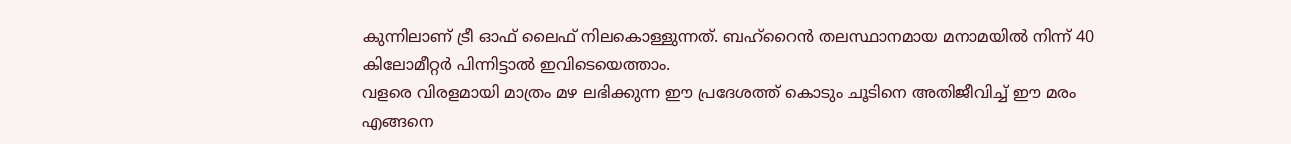കുന്നിലാണ് ട്രീ ഓഫ് ലൈഫ് നിലകൊള്ളുന്നത്. ബഹ്റൈൻ തലസ്ഥാനമായ മനാമയിൽ നിന്ന് 40 കിലോമീറ്റർ പിന്നിട്ടാൽ ഇവിടെയെത്താം.
വളരെ വിരളമായി മാത്രം മഴ ലഭിക്കുന്ന ഈ പ്രദേശത്ത് കൊടും ചൂടിനെ അതിജീവിച്ച് ഈ മരം എങ്ങനെ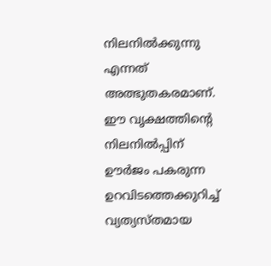നിലനിൽക്കുന്നു എന്നത് അത്ഭുതകരമാണ്.
ഈ വൃക്ഷത്തിന്റെ നിലനിൽപ്പിന് ഊർജം പകരുന്ന ഉറവിടത്തെക്കുറിച്ച് വ്യത്യസ്തമായ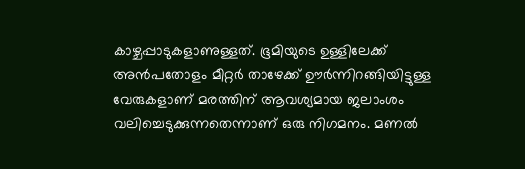കാഴ്ചപ്പാടുകളാണുള്ളത്. ഭൂമിയുടെ ഉള്ളിലേക്ക് അൻപതോളം മീറ്റർ താഴേക്ക് ഊർന്നിറങ്ങിയിട്ടുള്ള വേരുകളാണ് മരത്തിന് ആവശ്യമായ ജലാംശം വലിച്ചെടുക്കുന്നതെന്നാണ് ഒരു നിഗമനം. മണൽ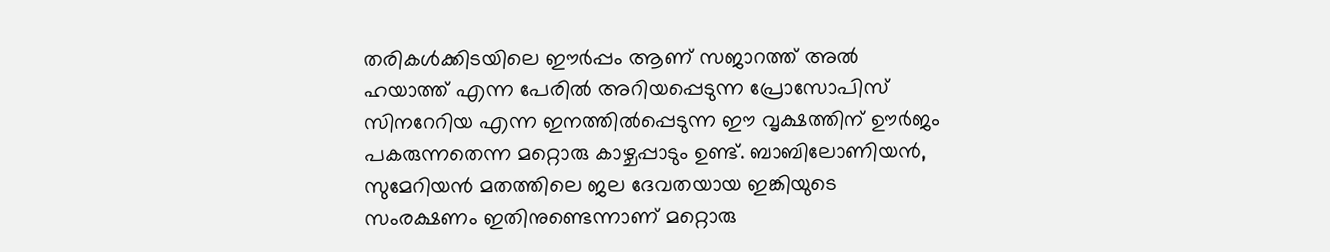തരികൾക്കിടയിലെ ഈർപ്പം ആണ് സജാറത്ത് അൽ ഹയാത്ത് എന്ന പേരിൽ അറിയപ്പെടുന്ന പ്രോസോപിസ് സിനറേറിയ എന്ന ഇനത്തിൽപ്പെടുന്ന ഈ വൃക്ഷത്തിന് ഊർജം പകരുന്നതെന്ന മറ്റൊരു കാഴ്ചപ്പാടും ഉണ്ട്. ബാബിലോണിയൻ, സുമേറിയൻ മതത്തിലെ ജല ദേവതയായ ഇങ്കിയുടെ സംരക്ഷണം ഇതിനുണ്ടെന്നാണ് മറ്റൊരു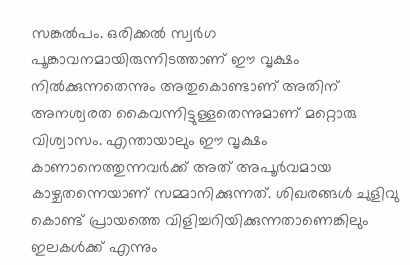സങ്കൽപം. ഒരിക്കൽ സ്വർഗ പൂങ്കാവനമായിരുന്നിടത്താണ് ഈ വൃക്ഷം നിൽക്കുന്നതെന്നും അതുകൊണ്ടാണ് അതിന് അനശ്വരത കൈവന്നിട്ടുള്ളതെന്നുമാണ് മറ്റൊരു വിശ്വാസം. എന്തായാലും ഈ വൃക്ഷം കാണാനെത്തുന്നവർക്ക് അത് അപൂർവമായ കാഴ്ചതന്നെയാണ് സമ്മാനിക്കുന്നത്. ശിഖരങ്ങൾ ചുളിവു കൊണ്ട് പ്രായത്തെ വിളിച്ചറിയിക്കുന്നതാണെങ്കിലും ഇലകൾക്ക് എന്നും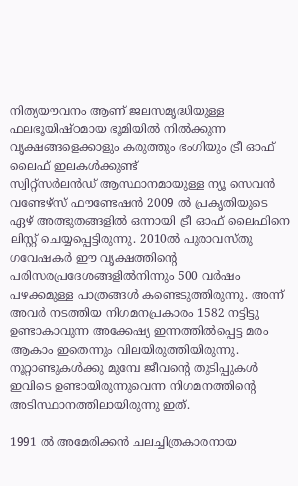നിത്യയൗവനം ആണ് ജലസമൃദ്ധിയുള്ള ഫലഭൂയിഷ്ഠമായ ഭൂമിയിൽ നിൽക്കുന്ന വൃക്ഷങ്ങളെക്കാളും കരുത്തും ഭംഗിയും ട്രീ ഓഫ് ലൈഫ് ഇലകൾക്കുണ്ട്
സ്വിറ്റ്സർലൻഡ് ആസ്ഥാനമായുള്ള ന്യൂ സെവൻ വണ്ടേഴ്സ് ഫൗണ്ടേഷൻ 2009 ൽ പ്രകൃതിയുടെ ഏഴ് അത്ഭുതങ്ങളിൽ ഒന്നായി ട്രീ ഓഫ് ലൈഫിനെ ലിസ്റ്റ് ചെയ്യപ്പെട്ടിരുന്നു. 2010ൽ പുരാവസ്തു ഗവേഷകർ ഈ വൃക്ഷത്തിന്റെ പരിസരപ്രദേശങ്ങളിൽനിന്നും 500 വർഷം പഴക്കമുള്ള പാത്രങ്ങൾ കണ്ടെടുത്തിരുന്നു. അന്ന് അവർ നടത്തിയ നിഗമനപ്രകാരം 1582 നട്ടിട്ടു ഉണ്ടാകാവുന്ന അക്കേഷ്യ ഇന്നത്തിൽപ്പെട്ട മരം ആകാം ഇതെന്നും വിലയിരുത്തിയിരുന്നു. നൂറ്റാണ്ടുകൾക്കു മുമ്പേ ജീവന്റെ തുടിപ്പുകൾ ഇവിടെ ഉണ്ടായിരുന്നുവെന്ന നിഗമനത്തിന്റെ അടിസ്ഥാനത്തിലായിരുന്നു ഇത്.

1991 ൽ അമേരിക്കൻ ചലച്ചിത്രകാരനായ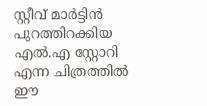സ്റ്റീവ് മാർട്ടിൻ പുറത്തിറക്കിയ എൽ.എ സ്റ്റോറി എന്ന ചിത്രത്തിൽ ഈ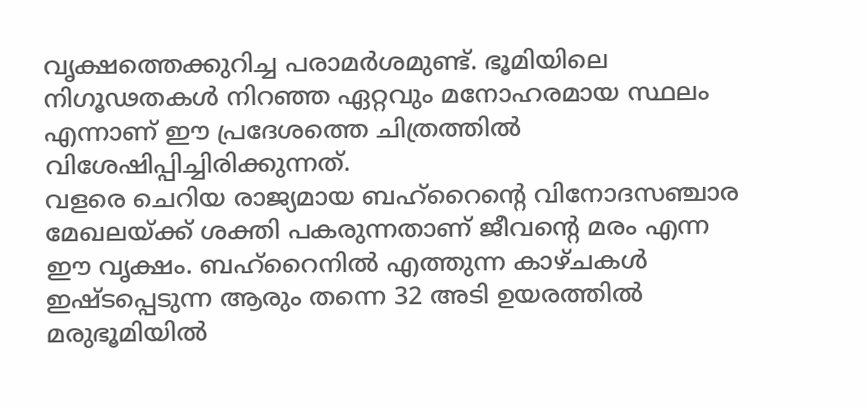വൃക്ഷത്തെക്കുറിച്ച പരാമർശമുണ്ട്. ഭൂമിയിലെ നിഗൂഢതകൾ നിറഞ്ഞ ഏറ്റവും മനോഹരമായ സ്ഥലം എന്നാണ് ഈ പ്രദേശത്തെ ചിത്രത്തിൽ വിശേഷിപ്പിച്ചിരിക്കുന്നത്.
വളരെ ചെറിയ രാജ്യമായ ബഹ്റൈന്റെ വിനോദസഞ്ചാര മേഖലയ്ക്ക് ശക്തി പകരുന്നതാണ് ജീവന്റെ മരം എന്ന ഈ വൃക്ഷം. ബഹ്റൈനിൽ എത്തുന്ന കാഴ്ചകൾ ഇഷ്ടപ്പെടുന്ന ആരും തന്നെ 32 അടി ഉയരത്തിൽ മരുഭൂമിയിൽ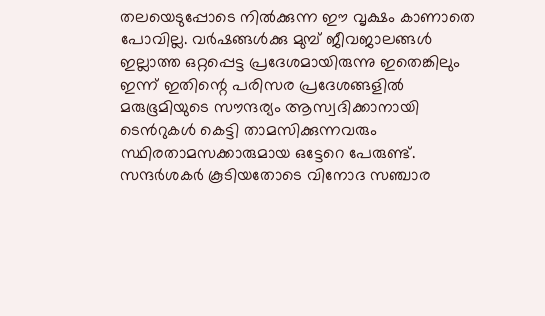തലയെടുപ്പോടെ നിൽക്കുന്ന ഈ വൃക്ഷം കാണാതെ പോവില്ല. വർഷങ്ങൾക്കു മുമ്പ് ജീവജാലങ്ങൾ ഇല്ലാത്ത ഒറ്റപ്പെട്ട പ്രദേശമായിരുന്നു ഇതെങ്കിലും ഇന്ന് ഇതിന്റെ പരിസര പ്രദേശങ്ങളിൽ മരുഭൂമിയുടെ സൗന്ദര്യം ആസ്വദിക്കാനായി ടെൻറുകൾ കെട്ടി താമസിക്കുന്നവരും സ്ഥിരതാമസക്കാരുമായ ഒട്ടേറെ പേരുണ്ട്. സന്ദർശകർ കൂടിയതോടെ വിനോദ സഞ്ചാര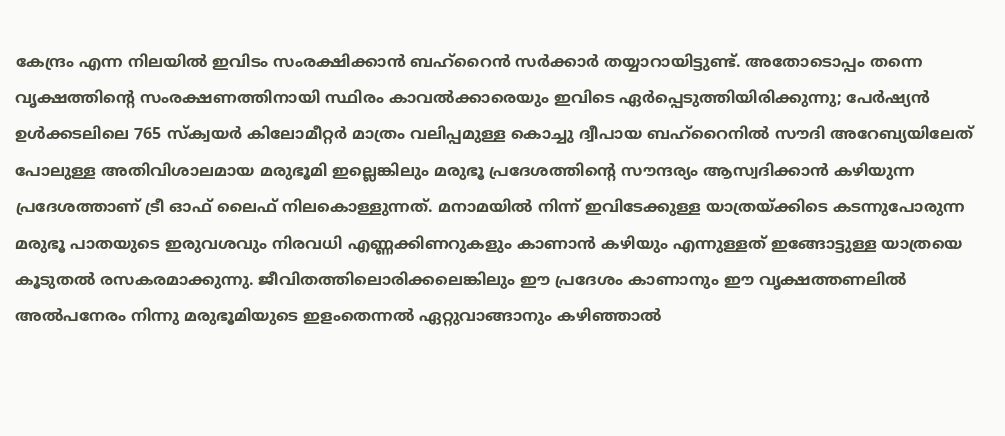കേന്ദ്രം എന്ന നിലയിൽ ഇവിടം സംരക്ഷിക്കാൻ ബഹ്റൈൻ സർക്കാർ തയ്യാറായിട്ടുണ്ട്. അതോടൊപ്പം തന്നെ വൃക്ഷത്തിന്റെ സംരക്ഷണത്തിനായി സ്ഥിരം കാവൽക്കാരെയും ഇവിടെ ഏർപ്പെടുത്തിയിരിക്കുന്നു; പേർഷ്യൻ ഉൾക്കടലിലെ 765 സ്ക്വയർ കിലോമീറ്റർ മാത്രം വലിപ്പമുള്ള കൊച്ചു ദ്വീപായ ബഹ്റൈനിൽ സൗദി അറേബ്യയിലേത് പോലുള്ള അതിവിശാലമായ മരുഭൂമി ഇല്ലെങ്കിലും മരുഭൂ പ്രദേശത്തിന്റെ സൗന്ദര്യം ആസ്വദിക്കാൻ കഴിയുന്ന പ്രദേശത്താണ് ട്രീ ഓഫ് ലൈഫ് നിലകൊള്ളുന്നത്. മനാമയിൽ നിന്ന് ഇവിടേക്കുള്ള യാത്രയ്ക്കിടെ കടന്നുപോരുന്ന മരുഭൂ പാതയുടെ ഇരുവശവും നിരവധി എണ്ണക്കിണറുകളും കാണാൻ കഴിയും എന്നുള്ളത് ഇങ്ങോട്ടുള്ള യാത്രയെ കൂടുതൽ രസകരമാക്കുന്നു. ജീവിതത്തിലൊരിക്കലെങ്കിലും ഈ പ്രദേശം കാണാനും ഈ വൃക്ഷത്തണലിൽ അൽപനേരം നിന്നു മരുഭൂമിയുടെ ഇളംതെന്നൽ ഏറ്റുവാങ്ങാനും കഴിഞ്ഞാൽ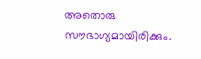അതൊരു സൗഭാഗ്യമായിരിക്കും.